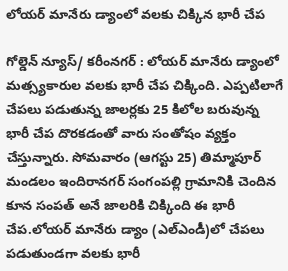లోయర్ మానేరు డ్యాంలో వలకు చిక్కిన భారీ చేప

గోల్డెన్ న్యూస్/ కరీంనగర్ : లోయర్ మానేరు డ్యాంలో మత్స్యకారుల వలకు భారీ చేప చిక్కింది. ఎప్పటిలాగే చేపలు పడుతున్న జాలర్లకు 25 కిలోల బరువున్న భారీ చేప దొరకడంతో వారు సంతోషం వ్యక్తం చేస్తున్నారు. సోమవారం (ఆగస్టు 25) తిమ్మాపూర్ మండలం ఇందిరానగర్ సంగంపల్లి గ్రామానికి చెందిన కూన సంపత్ అనే జాలరికి చిక్కింది ఈ భారీ చేప.లోయర్ మానేరు డ్యాం (ఎల్ఎండీ)లో చేపలు పడుతుండగా వలకు భారీ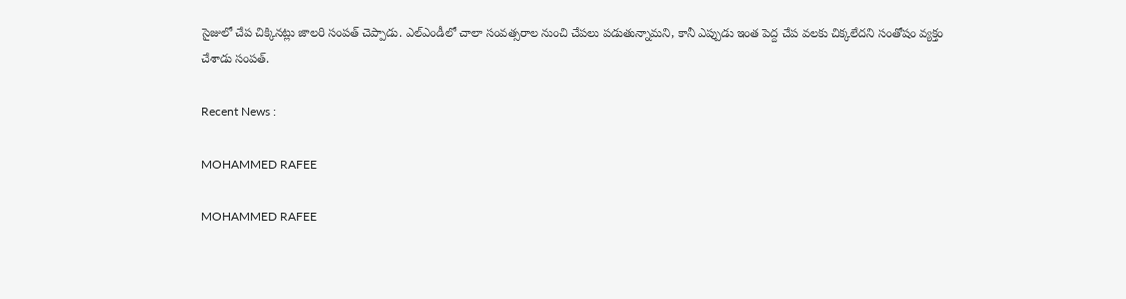సైజులో చేప చిక్కినట్లు జాలరి సంపత్ చెప్పాడు. ఎల్ఎండీలో చాలా సంవత్సరాల నుంచి చేపలు పడుతున్నామని, కానీ ఎప్పుడు ఇంత పెద్ద చేప వలకు చిక్కలేదని సంతోషం వ్యక్తం చేశాడు సంపత్.

Recent News :

MOHAMMED RAFEE

MOHAMMED RAFEE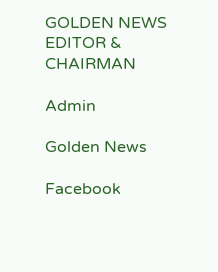GOLDEN NEWS EDITOR & CHAIRMAN

Admin

Golden News

Facebook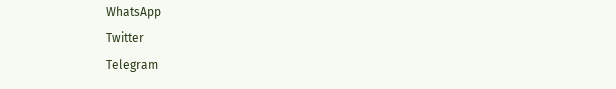WhatsApp
Twitter
Telegram